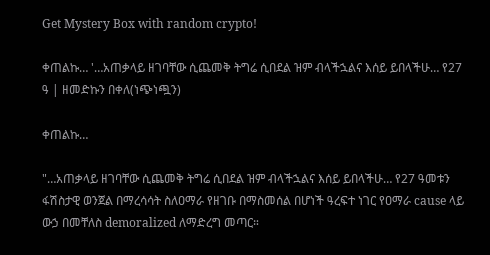Get Mystery Box with random crypto!

ቀጠልኩ… '…አጠቃላይ ዘገባቸው ሲጨመቅ ትግሬ ሲበደል ዝም ብላችኋልና እሰይ ይበላችሁ… የ27 ዓ | ዘመድኩን በቀለ(ነጭነጯን)

ቀጠልኩ…

"…አጠቃላይ ዘገባቸው ሲጨመቅ ትግሬ ሲበደል ዝም ብላችኋልና እሰይ ይበላችሁ… የ27 ዓመቱን ፋሽስታዊ ወንጀል በማረሳሳት ስለዐማራ የዘገቡ በማስመሰል በሆነች ዓረፍተ ነገር የዐማራ cause ላይ ውኃ በመቸለስ demoralized ለማድረግ መጣር።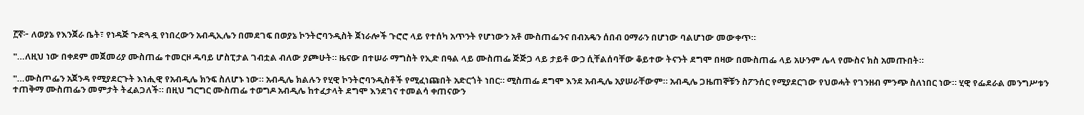፫ኛ፦ ለወያኔ የእንጀራ ቤት፣ የነዳጅ ጉድጓዷ የነበረውን አብዲኢሌን በመደገፍ በወያኔ ኮንትሮባንዲስት ጀነራሎች ጉሮሮ ላይ የተሰካ አጥንት የሆነውን አቶ ሙስጠፌንና በብአዴን ሰበብ ዐማራን በሆነው ባልሆነው መውቀጥ።

"…ለዚህ ነው በቀደም መጀመሪያ ሙስጠፌ ተመርዞ ዱባይ ሆስፒታል ገብቷል ብለው ያጮሁት። ዜናው በተሠራ ማግስት የኢድ በዓል ላይ ሙስጠፌ ጅጅጋ ላይ ታይቶ ውኃ ሲቸልሰባቸው ቆይተው ትናንት ደግሞ በዛው በሙስጠፌ ላይ አሁንም ሌላ የሙስና ክስ አመጡበት።

"…ሙስጦፌን አጀንዳ የሚያደርጉት እነሒዊ የአብዲሌ ክንፍ ስለሆኑ ነው። አብዲሌ ክልሉን የሂዊ ኮንትሮባንዲስቶች የሚፈነጩበት አድርጎት ነበር። ሚስጠፌ ደግሞ እንደ አብዲሌ አያሠራቸውም። አብዲሌ ጋዜጠኞቹን ስፖንሰር የሚያደርገው የህወሓት የገንዘብ ምንጭ ስለነበር ነው። ሂዊ የፌደራል መንግሥቱን ተጠቅማ ሙስጠፌን መምታት ትፈልጋለች። በዚህ ግርግር ሙስጠፌ ተወግዶ አብዲሌ ከተፈታላት ደግሞ እንደገና ተመልሳ ቀጠናውን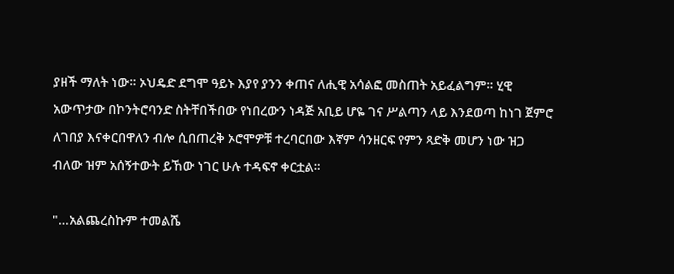ያዘች ማለት ነው። ኦህዴድ ደግሞ ዓይኑ እያየ ያንን ቀጠና ለሒዊ አሳልፎ መስጠት አይፈልግም። ሂዊ አውጥታው በኮንትሮባንድ ስትቸበችበው የነበረውን ነዳጅ አቢይ ሆዬ ገና ሥልጣን ላይ እንደወጣ ከነገ ጀምሮ ለገበያ እናቀርበዋለን ብሎ ሲበጠረቅ ኦሮሞዎቹ ተረባርበው እኛም ሳንዘርፍ የምን ጻድቅ መሆን ነው ዝጋ ብለው ዝም አሰኝተውት ይኸው ነገር ሁሉ ተዳፍኖ ቀርቷል።

"…አልጨረስኩም ተመልሼ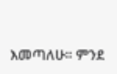እመጣለሁ። ምንደ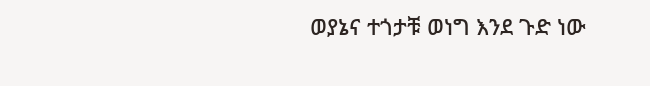ወያኔና ተጎታቹ ወነግ እንደ ጉድ ነው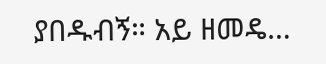ያበዱብኝ። አይ ዘመዴ…